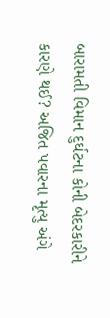બારામતી વિમાન દુર્ઘટના કોની બેદરકારીને કારણે થઈ? અજિત પવારના મૃત્યુ અંગે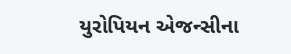યુરોપિયન એજન્સીના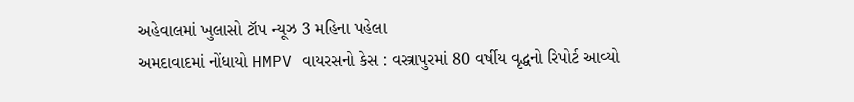અહેવાલમાં ખુલાસો ટૉપ ન્યૂઝ 3 મહિના પહેલા
અમદાવાદમાં નોંધાયો HMPV વાયરસનો કેસ : વસ્ત્રાપુરમાં 80 વર્ષીય વૃદ્ધનો રિપોર્ટ આવ્યો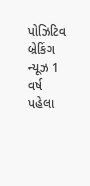પોઝિટિવ બ્રેકિંગ ન્યૂઝ 1 વર્ષ પહેલા